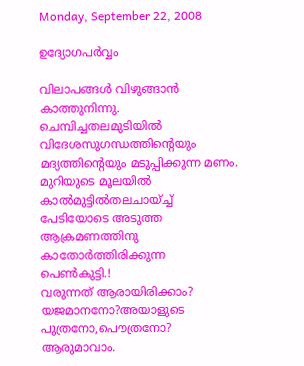Monday, September 22, 2008

ഉദ്യോഗപര്‍വ്വം

വിലാപങ്ങള്‍ വിഴുങ്ങാന്‍ കാത്തുനിന്നു.
ചെമ്പിച്ചതലമുടിയില്‍ വിദേശസുഗന്ധത്തിന്റെയും
മദ്യത്തിന്റെയും മടുപ്പിക്കുന്ന മണം.
മുറിയുടെ മൂലയില്‍ കാല്‍മുട്ടില്‍തലചായ്ച്ച്
പേടിയോടെ അടുത്ത ആക്രമണത്തിനു കാതോര്‍ത്തിരിക്കുന്ന
പെണ്‍കുട്ടി.!
വരുന്നത് ആരായിരിക്കാം?
യജമാനനോ?അയാളുടെ പുത്രനോ,പൌത്രനോ?
ആരുമാവാം.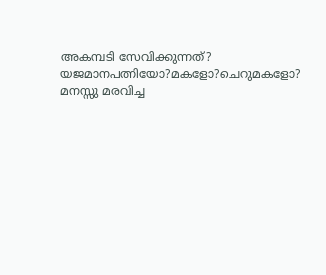അകമ്പടി സേവിക്കുന്നത്?
യജമാനപത്നിയോ?മകളോ?ചെറുമകളോ?
മനസ്സു മരവിച്ച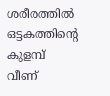ശരീരത്തില്‍
ഒട്ടകത്തിന്റെ കുളമ്പ്‌ വീണ്‌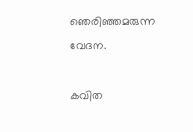ഞെരിഞ്ഞമരുന്ന വേദന.

കവിത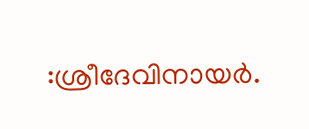:ശ്രീദേവിനായര്‍.